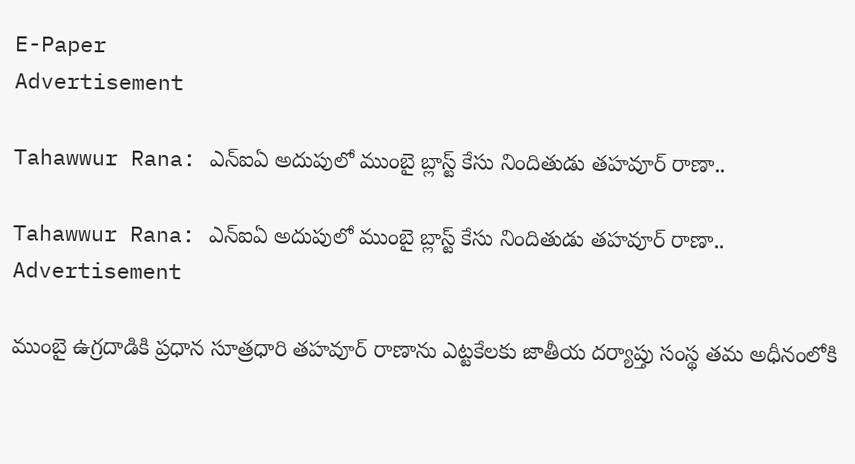E-Paper
Advertisement

Tahawwur Rana: ఎన్ఐఏ అదుపులో ముంబై బ్లాస్ట్ కేసు నిందితుడు తహవూర్ రాణా..

Tahawwur Rana: ఎన్ఐఏ అదుపులో ముంబై బ్లాస్ట్ కేసు నిందితుడు తహవూర్ రాణా..
Advertisement

ముంబై ఉగ్రదాడికి ప్రధాన సూత్రధారి తహవూర్ రాణాను ఎట్టకేలకు జాతీయ దర్యాప్తు సంస్థ తమ అధీనంలోకి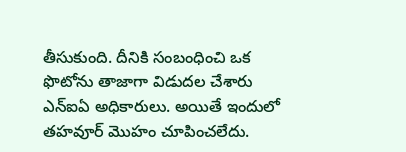తీసుకుంది. దీనికి సంబంధించి ఒక ఫొటోను తాజాగా విడుదల చేశారు ఎన్ఐఏ అధికారులు. అయితే ఇందులో తహవూర్ మొహం చూపించలేదు.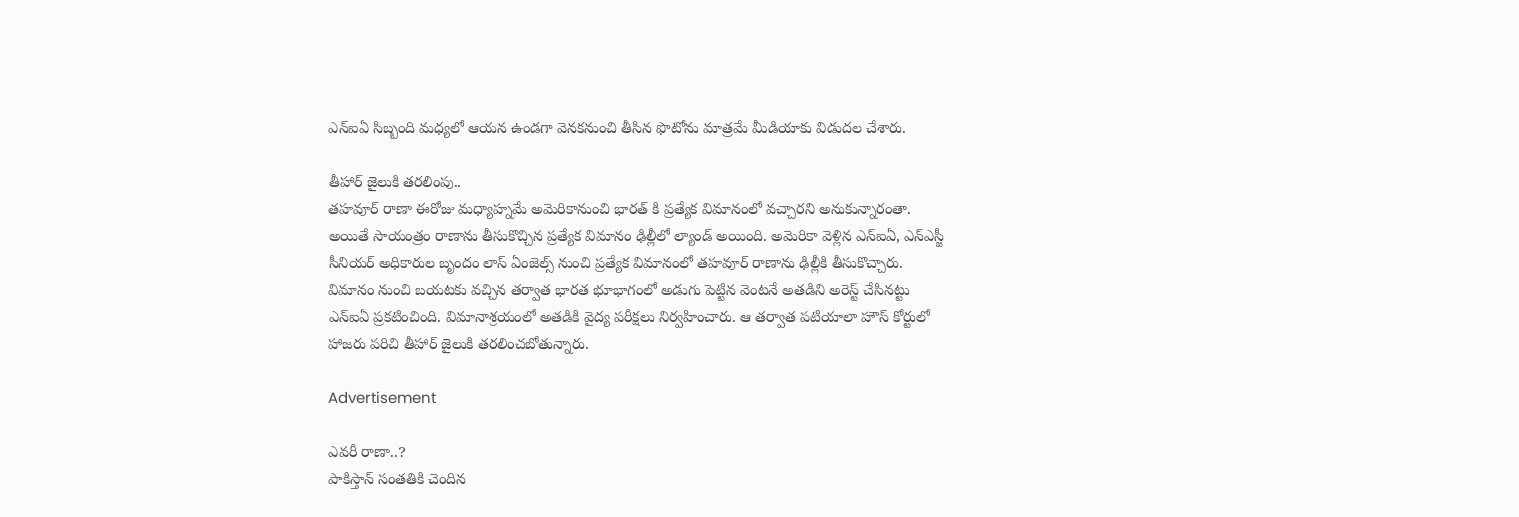ఎన్ఐఏ సిబ్బంది మధ్యలో ఆయన ఉండగా వెనకనుంచి తీసిన ఫొటోను మాత్రమే మీడియాకు విడుదల చేశారు.

తీహార్ జైలుకి తరలింపు..
తహవూర్ రాణా ఈరోజు మధ్యాహ్నమే అమెరికానుంచి భారత్ కి ప్రత్యేక విమానంలో వచ్చారని అనుకున్నారంతా. అయితే సాయంత్రం రాణాను తీసుకొచ్చిన ప్రత్యేక విమానం ఢిల్లీలో ల్యాండ్ అయింది. అమెరికా వెళ్లిన ఎన్ఐఏ, ఎన్ఎస్జీ సీనియర్ అధికారుల బృందం లాస్ ఏంజెల్స్ నుంచి ప్రత్యేక విమానంలో తహవూర్ రాణాను ఢిల్లీకి తీసుకొచ్చారు. విమానం నుంచి బయటకు వచ్చిన తర్వాత భారత భూభాగంలో అడుగు పెట్టిన వెంటనే అతడిని అరెస్ట్ చేసినట్టు ఎన్ఐఏ ప్రకటించింది. విమానాశ్రయంలో అతడికి వైద్య పరీక్షలు నిర్వహించారు. ఆ తర్వాత పటియాలా హౌస్ కోర్టులో హాజరు పరిచి తీహార్ జైలుకి తరలించబోతున్నారు.

Advertisement

ఎవరీ రాణా..?
పాకిస్తాన్ సంతతికి చెందిన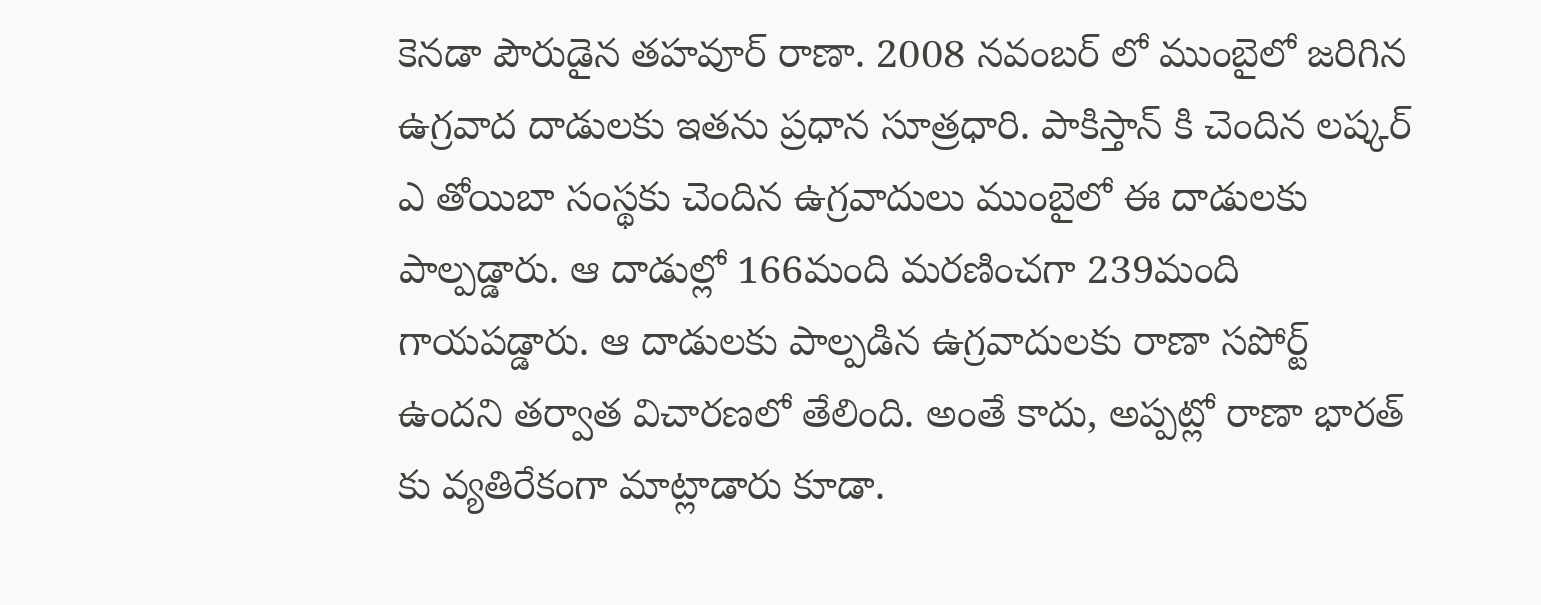కెనడా పౌరుడైన తహవూర్ రాణా. 2008 నవంబర్ లో ముంబైలో జరిగిన ఉగ్రవాద దాడులకు ఇతను ప్రధాన సూత్రధారి. పాకిస్తాన్ కి చెందిన లష్కర్ ఎ తోయిబా సంస్థకు చెందిన ఉగ్రవాదులు ముంబైలో ఈ దాడులకు పాల్పడ్డారు. ఆ దాడుల్లో 166మంది మరణించగా 239మంది గాయపడ్డారు. ఆ దాడులకు పాల్పడిన ఉగ్రవాదులకు రాణా సపోర్ట్ ఉందని తర్వాత విచారణలో తేలింది. అంతే కాదు, అప్పట్లో రాణా భారత్ కు వ్యతిరేకంగా మాట్లాడారు కూడా.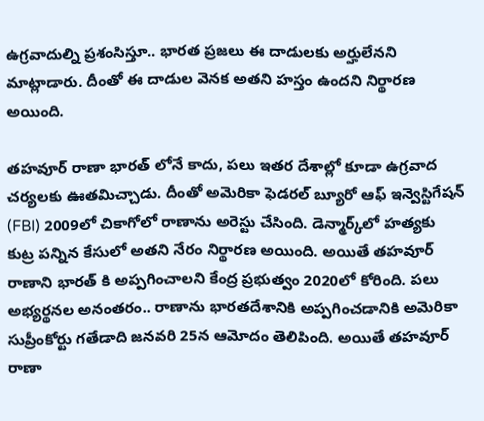ఉగ్రవాదుల్ని ప్రశంసిస్తూ.. భారత ప్రజలు ఈ దాడులకు అర్హులేనని మాట్లాడారు. దీంతో ఈ దాడుల వెనక అతని హస్తం ఉందని నిర్థారణ అయింది.

తహవూర్ రాణా భారత్ లోనే కాదు, పలు ఇతర దేశాల్లో కూడా ఉగ్రవాద చర్యలకు ఊతమిచ్చాడు. దీంతో అమెరికా ఫెడరల్ బ్యూరో ఆఫ్ ఇన్వెస్టిగేషన్ (FBI) 2009లో చికాగోలో రాణాను అరెస్టు చేసింది. డెన్మార్క్‌లో హత్యకు కుట్ర పన్నిన కేసులో అతని నేరం నిర్థారణ అయింది. అయితే తహవూర్ రాణాని భారత్ కి అప్పగించాలని కేంద్ర ప్రభుత్వం 2020లో కోరింది. పలు అభ్యర్థనల అనంతరం.. రాణాను భారతదేశానికి అప్పగించడానికి అమెరికా సుప్రీంకోర్టు గతేడాది జనవరి 25న ఆమోదం తెలిపింది. అయితే తహవూర్ రాణా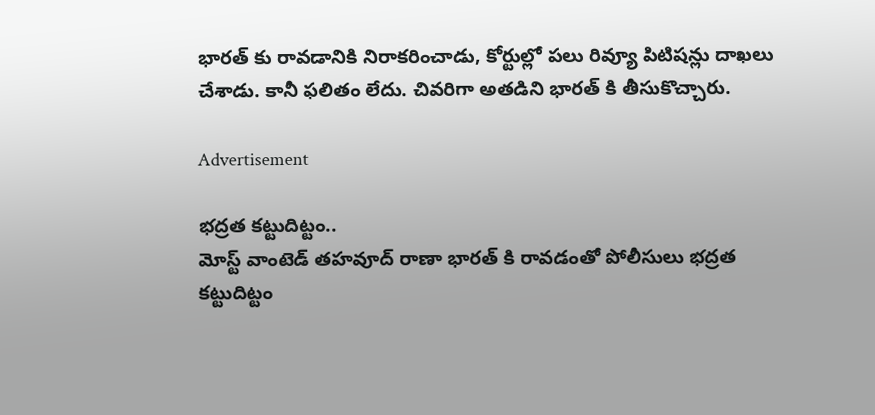భారత్ కు రావడానికి నిరాకరించాడు, కోర్టుల్లో పలు రివ్యూ పిటిషన్లు దాఖలు చేశాడు. కానీ ఫలితం లేదు. చివరిగా అతడిని భారత్ కి తీసుకొచ్చారు.

Advertisement

భద్రత కట్టుదిట్టం..
మోస్ట్ వాంటెడ్ తహవూద్ రాణా భారత్ కి రావడంతో పోలీసులు భద్రత కట్టుదిట్టం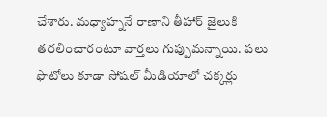చేశారు. మధ్యాహ్ననే రాణాని తీహార్ జైలుకి తరలించారంటూ వార్తలు గుప్పుమన్నాయి. పలు ఫొటోలు కూడా సోషల్ మీడియాలో చక్కర్లు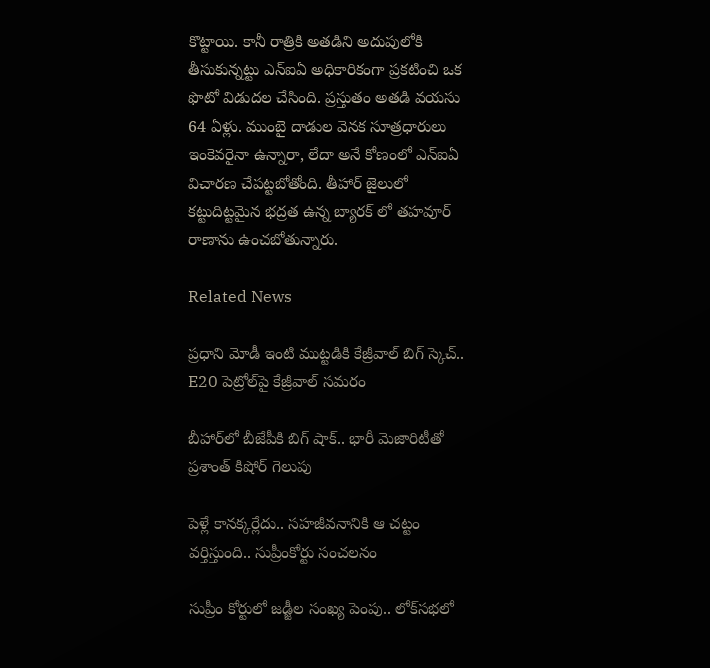కొట్టాయి. కానీ రాత్రికి అతడిని అదుపులోకి తీసుకున్నట్టు ఎన్ఐఏ అధికారికంగా ప్రకటించి ఒక ఫొటో విడుదల చేసింది. ప్రస్తుతం అతడి వయసు 64 ఏళ్లు. ముంబై దాడుల వెనక సూత్రధారులు ఇంకెవరైనా ఉన్నారా, లేదా అనే కోణంలో ఎన్ఐఏ విచారణ చేపట్టబోతోంది. తీహార్ జైలులో కట్టుదిట్టమైన భద్రత ఉన్న బ్యారక్ లో తహవూర్ రాణాను ఉంచబోతున్నారు.

Related News

ప్రధాని మోడీ ఇంటి ముట్టడికి కేజ్రీవాల్ బిగ్ స్కెచ్.. E20 పెట్రోల్‌పై కేజ్రీవాల్ సమరం

బీహార్‌లో బీజేపీకి బిగ్ షాక్.. భారీ మెజారిటీతో ప్రశాంత్ కిషోర్ గెలుపు

పెళ్లే కానక్కర్లేదు.. సహజీవనానికి ఆ చట్టం వర్తిస్తుంది.. సుప్రీంకోర్టు సంచలనం

సుప్రీం కోర్టులో జడ్జీల సంఖ్య పెంపు.. లోక్‌సభలో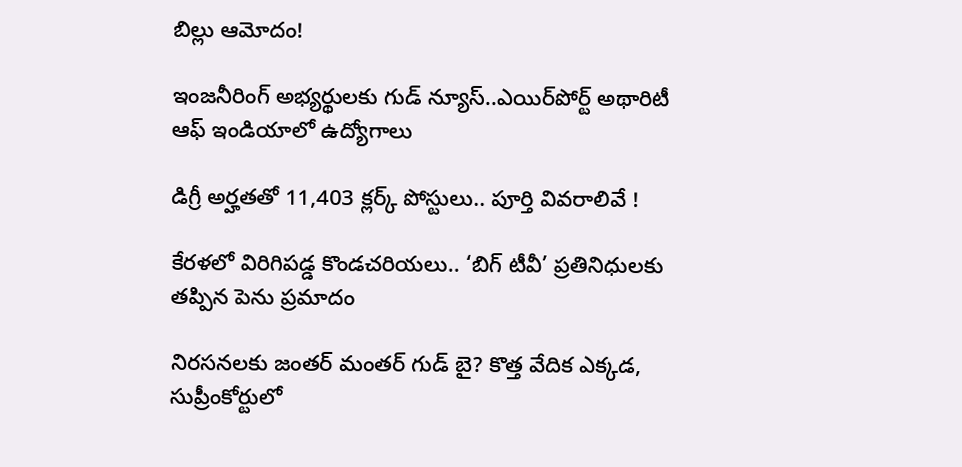బిల్లు ఆమోదం!

ఇంజనీరింగ్ అభ్యర్థులకు గుడ్ న్యూస్..ఎయిర్‌పోర్ట్ అథారిటీ ఆఫ్ ఇండియాలో ఉద్యోగాలు

డిగ్రీ అర్హతతో 11,403 క్లర్క్ పోస్టులు.. పూర్తి వివరాలివే !

కేరళలో విరిగిపడ్డ కొండచరియలు.. ‘బిగ్ టీవీ’ ప్రతినిధులకు తప్పిన పెను ప్రమాదం

నిరసనలకు జంతర్ మంతర్ గుడ్ బై? కొత్త వేదిక ఎక్కడ, సుప్రీంకోర్టులో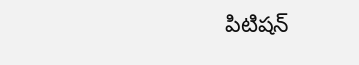పిటిషన్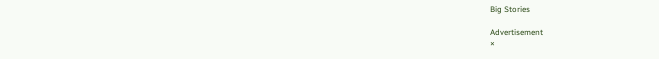Big Stories

Advertisement
×